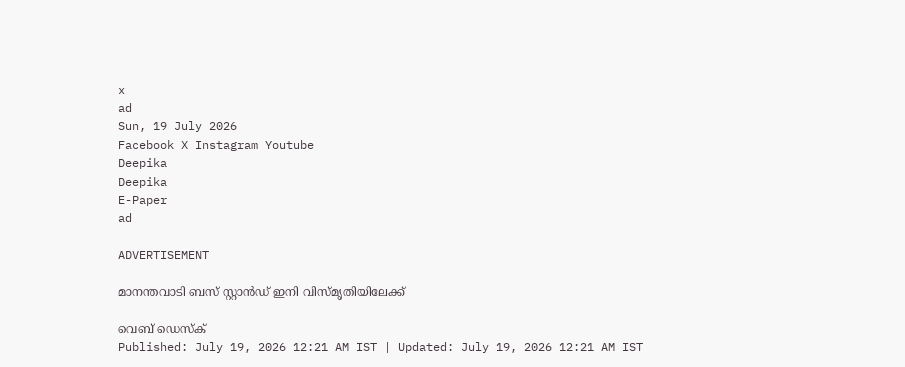x
ad
Sun, 19 July 2026
Facebook X Instagram Youtube
Deepika
Deepika
E-Paper
ad

ADVERTISEMENT

മാനന്തവാടി ബസ് സ്റ്റാന്‍ഡ് ഇനി വിസ്മൃതിയിലേക്ക്

വെബ് ഡെസ്ക്
Published: July 19, 2026 12:21 AM IST | Updated: July 19, 2026 12:21 AM IST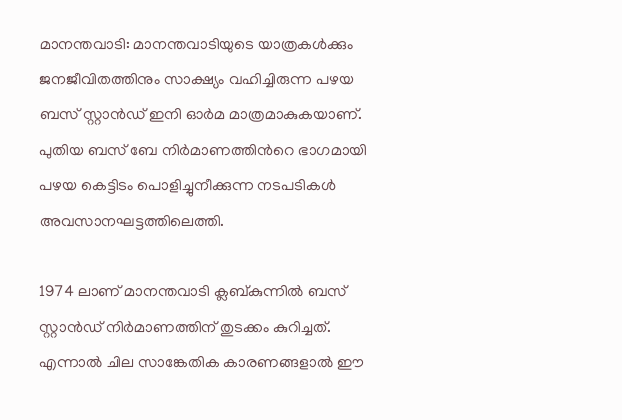മാനന്തവാടി: മാനന്തവാടിയുടെ യാത്രകള്‍ക്കും ജനജീവിതത്തിനും സാക്ഷ്യം വഹിച്ചിരുന്ന പഴയ ബസ് സ്റ്റാന്‍ഡ് ഇനി ഓര്‍മ മാത്രമാകുകയാണ്. പുതിയ ബസ് ബേ നിര്‍മാണത്തിന്‍റെ ഭാഗമായി പഴയ കെട്ടിടം പൊളിച്ചുനീക്കുന്ന നടപടികള്‍ അവസാനഘട്ടത്തിലെത്തി.

1974 ലാണ് മാനന്തവാടി ക്ലബ്കുന്നില്‍ ബസ് സ്റ്റാന്‍ഡ് നിര്‍മാണത്തിന് തുടക്കം കുറിച്ചത്. എന്നാല്‍ ചില സാങ്കേതിക കാരണങ്ങളാല്‍ ഈ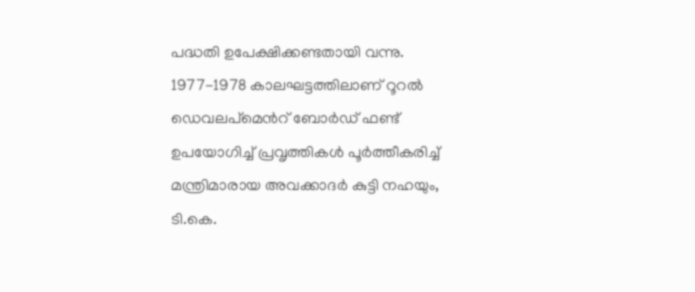പദ്ധതി ഉപേക്ഷിക്കണ്ടതായി വന്നു. 1977-1978 കാലഘട്ടത്തിലാണ് റൂറല്‍ ഡെവലപ്മെന്‍റ് ബോര്‍ഡ് ഫണ്ട് ഉപയോഗിച്ച് പ്രവൃത്തികള്‍ പൂര്‍ത്തീകരിച്ച് മന്ത്രിമാരായ അവക്കാദര്‍ കുട്ടി നഹയും, ടി.കെ.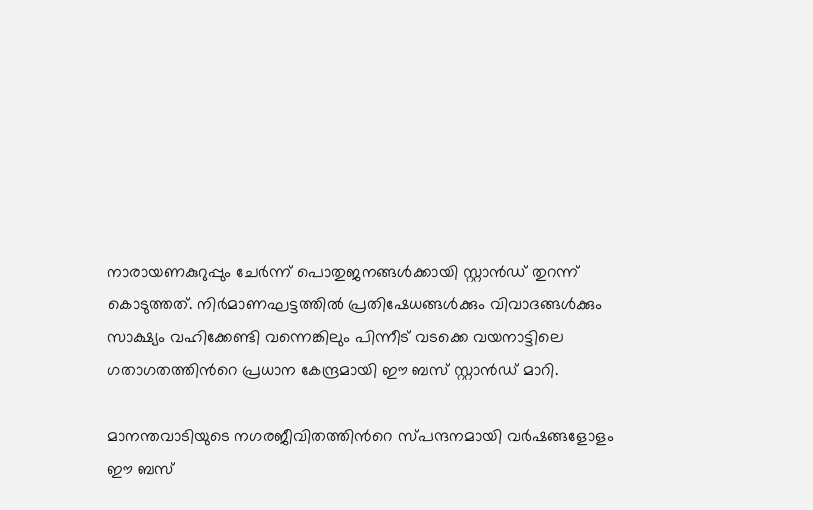നാരായണകുറുപ്പും ചേര്‍ന്ന് പൊതുജനങ്ങള്‍ക്കായി സ്റ്റാന്‍ഡ് തുറന്ന് കൊടുത്തത്. നിര്‍മാണഘട്ടത്തില്‍ പ്രതിഷേധങ്ങള്‍ക്കും വിവാദങ്ങള്‍ക്കും സാക്ഷ്യം വഹിക്കേണ്ടി വന്നെങ്കിലും പിന്നീട് വടക്കെ വയനാട്ടിലെ ഗതാഗതത്തിന്‍റെ പ്രധാന കേന്ദ്രമായി ഈ ബസ് സ്റ്റാന്‍ഡ് മാറി.

മാനന്തവാടിയുടെ നഗരജീവിതത്തിന്‍റെ സ്പന്ദനമായി വര്‍ഷങ്ങളോളം ഈ ബസ്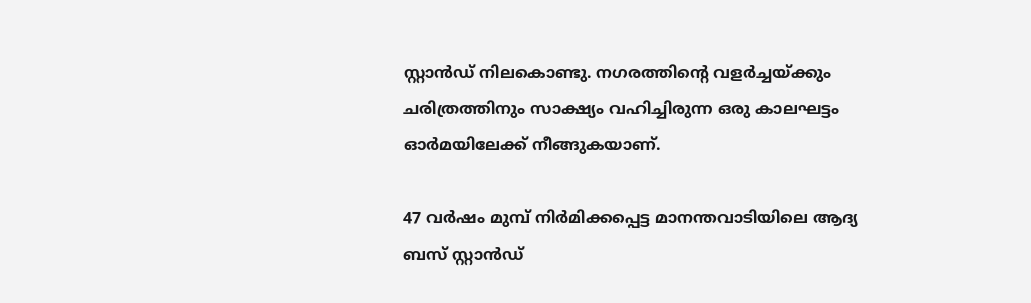സ്റ്റാന്‍ഡ് നിലകൊണ്ടു. നഗരത്തിന്‍റെ വളര്‍ച്ചയ്ക്കും ചരിത്രത്തിനും സാക്ഷ്യം വഹിച്ചിരുന്ന ഒരു കാലഘട്ടം ഓര്‍മയിലേക്ക് നീങ്ങുകയാണ്.

47 വര്‍ഷം മുമ്പ് നിര്‍മിക്കപ്പെട്ട മാനന്തവാടിയിലെ ആദ്യ ബസ് സ്റ്റാന്‍ഡ്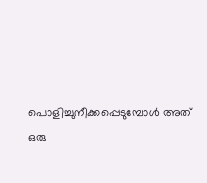പൊളിച്ചുനീക്കപ്പെടുമ്പോള്‍ അത് ഒരു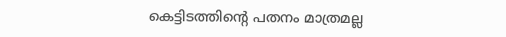കെട്ടിടത്തിന്‍റെ പതനം മാത്രമല്ല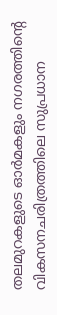തലമുറകളുടെ ഓര്‍മകളും നഗരത്തിന്‍റെ വികസനചരിത്രത്തിലെ സുപ്രധാന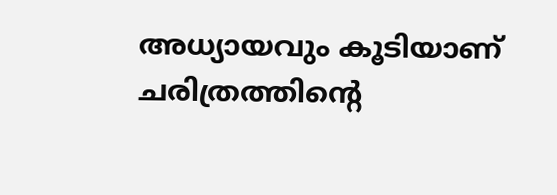അധ്യായവും കൂടിയാണ് ചരിത്രത്തിന്‍റെ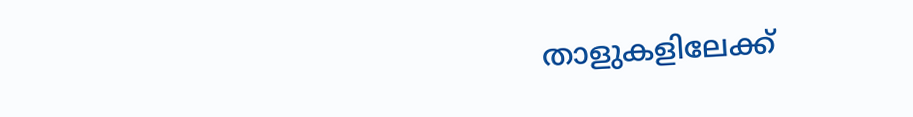താളുകളിലേക്ക്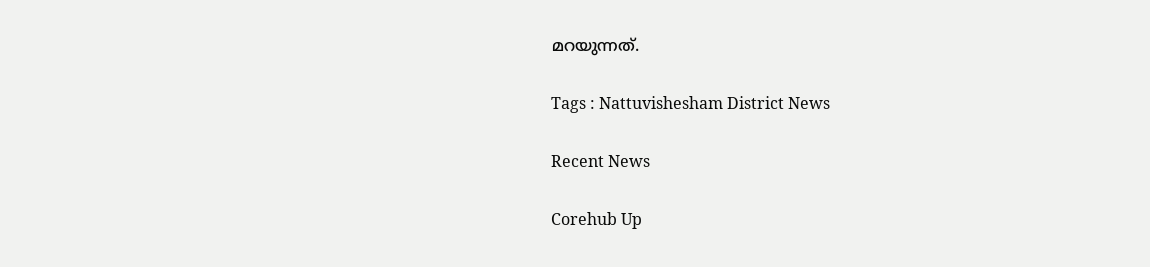മറയുന്നത്.

Tags : Nattuvishesham District News

Recent News

Corehub Up